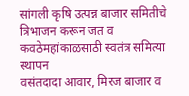सांगली कृषि उत्पन्न बाजार समितीचे त्रिभाजन करून जत व कवठेमहांकाळसाठी स्वतंत्र समित्या स्थापन
वसंतदादा आवार, मिरज बाजार व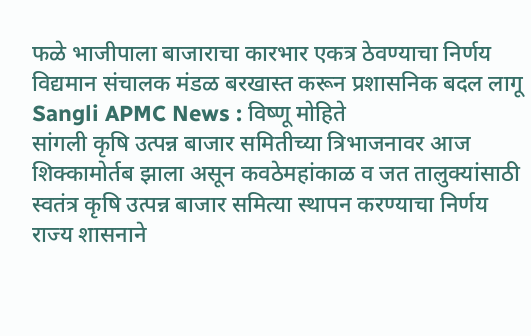फळे भाजीपाला बाजाराचा कारभार एकत्र ठेवण्याचा निर्णय
विद्यमान संचालक मंडळ बरखास्त करून प्रशासनिक बदल लागू
Sangli APMC News : विष्णू मोहिते
सांगली कृषि उत्पन्न बाजार समितीच्या त्रिभाजनावर आज शिक्कामोर्तब झाला असून कवठेमहांकाळ व जत तालुक्यांसाठी स्वतंत्र कृषि उत्पन्न बाजार समित्या स्थापन करण्याचा निर्णय राज्य शासनाने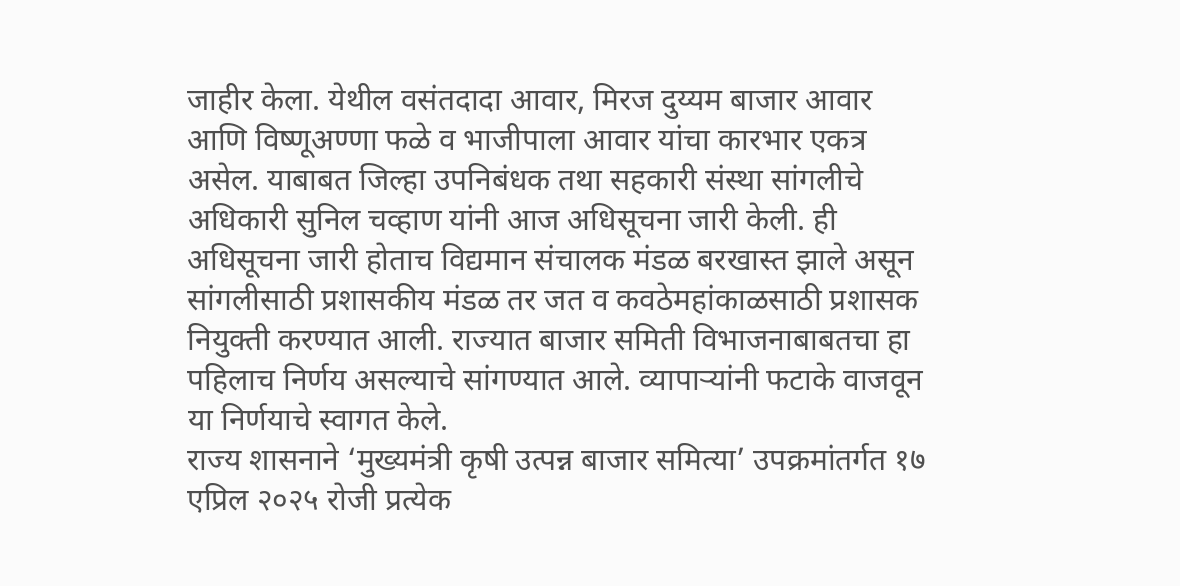जाहीर केला. येथील वसंतदादा आवार, मिरज दुय्यम बाजार आवार आणि विष्णूअण्णा फळे व भाजीपाला आवार यांचा कारभार एकत्र असेल. याबाबत जिल्हा उपनिबंधक तथा सहकारी संस्था सांगलीचे अधिकारी सुनिल चव्हाण यांनी आज अधिसूचना जारी केली. ही अधिसूचना जारी होताच विद्यमान संचालक मंडळ बरखास्त झाले असून सांगलीसाठी प्रशासकीय मंडळ तर जत व कवठेमहांकाळसाठी प्रशासक नियुक्ती करण्यात आली. राज्यात बाजार समिती विभाजनाबाबतचा हा पहिलाच निर्णय असल्याचे सांगण्यात आले. व्यापाऱ्यांनी फटाके वाजवून या निर्णयाचे स्वागत केले.
राज्य शासनाने ‘मुख्यमंत्री कृषी उत्पन्न बाजार समित्या’ उपक्रमांतर्गत १७ एप्रिल २०२५ रोजी प्रत्येक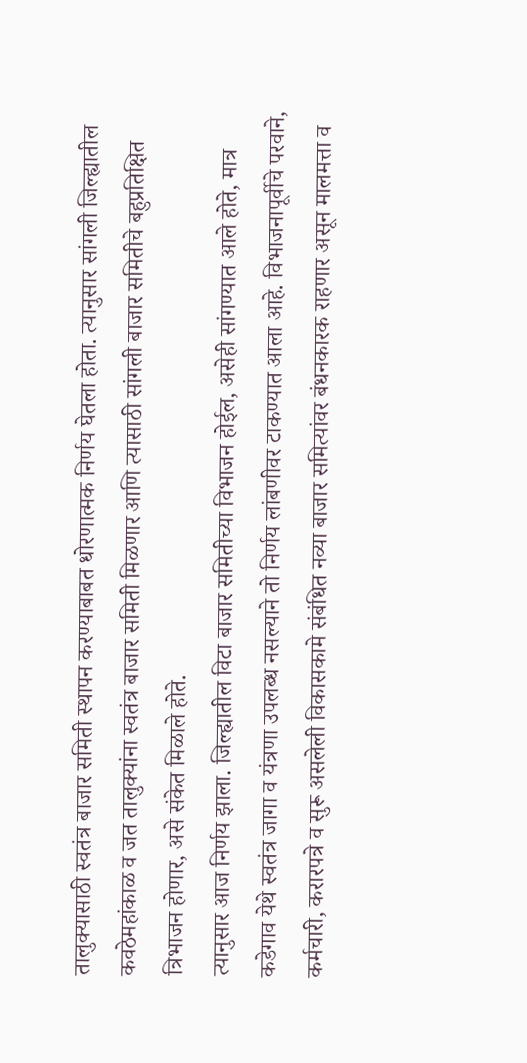तालुक्यासाठी स्वतंत्र बाजार समिती स्थापन करण्याबाबत धोरणात्मक निर्णय घेतला होता. त्यानुसार सांगली जिल्ह्यातील कवठेमहांकाळ व जत तालुक्यांना स्वतंत्र बाजार समिती मिळणार आणि त्यासाठी सांगली बाजार समितीचे बहुप्रतिक्षित त्रिभाजन होणार, असे संकेत मिळाले होते.
त्यानुसार आज निर्णय झाला. जिल्ह्यातील विटा बाजार समितीच्या विभाजन होईल, असेही सांगण्यात आले होते, मात्र कडेगाव येथे स्वतंत्र जागा व यंत्रणा उपलब्ध नसल्याने तो निर्णय लांबणीवर टाकण्यात आला आहे. विभाजनापूर्वीचे परवाने, कर्मचारी, करारपत्रे व सुरू असलेली विकासकामे संबंधित नव्या बाजार समित्यांवर बंधनकारक राहणार असून मालमत्ता व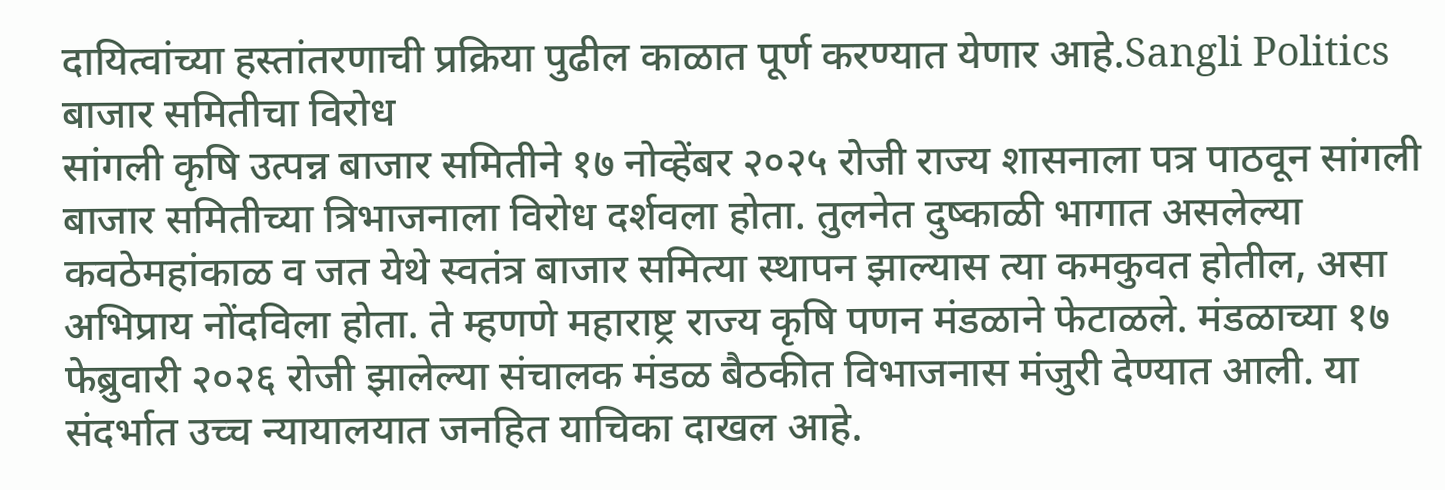दायित्वांच्या हस्तांतरणाची प्रक्रिया पुढील काळात पूर्ण करण्यात येणार आहे.Sangli Politics
बाजार समितीचा विरोध
सांगली कृषि उत्पन्न बाजार समितीने १७ नोव्हेंबर २०२५ रोजी राज्य शासनाला पत्र पाठवून सांगली बाजार समितीच्या त्रिभाजनाला विरोध दर्शवला होता. तुलनेत दुष्काळी भागात असलेल्या कवठेमहांकाळ व जत येथे स्वतंत्र बाजार समित्या स्थापन झाल्यास त्या कमकुवत होतील, असा अभिप्राय नोंदविला होता. ते म्हणणे महाराष्ट्र राज्य कृषि पणन मंडळाने फेटाळले. मंडळाच्या १७ फेब्रुवारी २०२६ रोजी झालेल्या संचालक मंडळ बैठकीत विभाजनास मंजुरी देण्यात आली. या संदर्भात उच्च न्यायालयात जनहित याचिका दाखल आहे.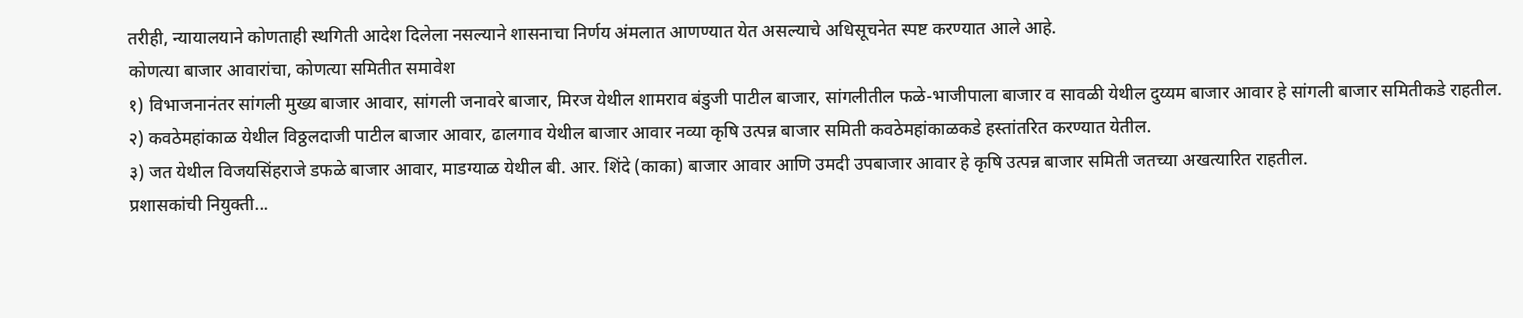तरीही, न्यायालयाने कोणताही स्थगिती आदेश दिलेला नसल्याने शासनाचा निर्णय अंमलात आणण्यात येत असल्याचे अधिसूचनेत स्पष्ट करण्यात आले आहे.
कोणत्या बाजार आवारांचा, कोणत्या समितीत समावेश
१) विभाजनानंतर सांगली मुख्य बाजार आवार, सांगली जनावरे बाजार, मिरज येथील शामराव बंडुजी पाटील बाजार, सांगलीतील फळे-भाजीपाला बाजार व सावळी येथील दुय्यम बाजार आवार हे सांगली बाजार समितीकडे राहतील.
२) कवठेमहांकाळ येथील विठ्ठलदाजी पाटील बाजार आवार, ढालगाव येथील बाजार आवार नव्या कृषि उत्पन्न बाजार समिती कवठेमहांकाळकडे हस्तांतरित करण्यात येतील.
३) जत येथील विजयसिंहराजे डफळे बाजार आवार, माडग्याळ येथील बी. आर. शिंदे (काका) बाजार आवार आणि उमदी उपबाजार आवार हे कृषि उत्पन्न बाजार समिती जतच्या अखत्यारित राहतील.
प्रशासकांची नियुक्ती...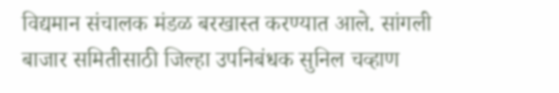विद्यमान संचालक मंडळ बरखास्त करण्यात आले. सांगली बाजार समितीसाठी जिल्हा उपनिबंधक सुनिल चव्हाण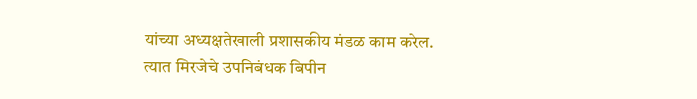यांच्या अध्यक्षतेखाली प्रशासकीय मंडळ काम करेल. त्यात मिरजेचे उपनिबंधक बिपीन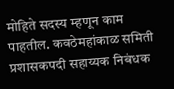मोहिते सदस्य म्हणून काम पाहतील. कवठेमहांकाळ समिती प्रशासकपदी सहाय्यक निबंधक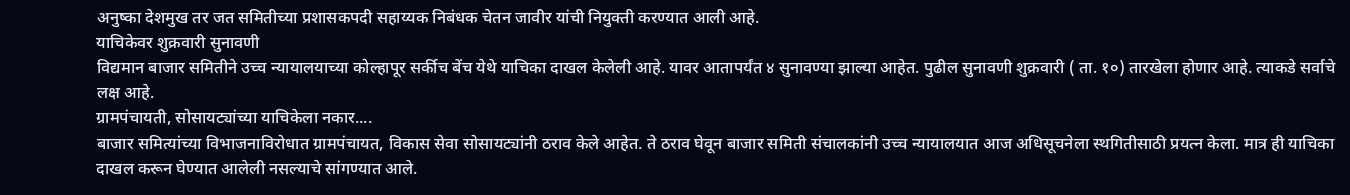अनुष्का देशमुख तर जत समितीच्या प्रशासकपदी सहाय्यक निबंधक चेतन जावीर यांची नियुक्ती करण्यात आली आहे.
याचिकेवर शुक्रवारी सुनावणी
विद्यमान बाजार समितीने उच्च न्यायालयाच्या कोल्हापूर सर्कीच बेंच येथे याचिका दाखल केलेली आहे. यावर आतापर्यंत ४ सुनावण्या झाल्या आहेत. पुढील सुनावणी शुक्रवारी ( ता. १०) तारखेला होणार आहे. त्याकडे सर्वाचे लक्ष आहे.
ग्रामपंचायती, सोसायट्यांच्या याचिकेला नकार....
बाजार समित्यांच्या विभाजनाविरोधात ग्रामपंचायत, विकास सेवा सोसायट्यांनी ठराव केले आहेत. ते ठराव घेवून बाजार समिती संचालकांनी उच्च न्यायालयात आज अधिसूचनेला स्थगितीसाठी प्रयत्न केला. मात्र ही याचिका दाखल करून घेण्यात आलेली नसल्याचे सांगण्यात आले.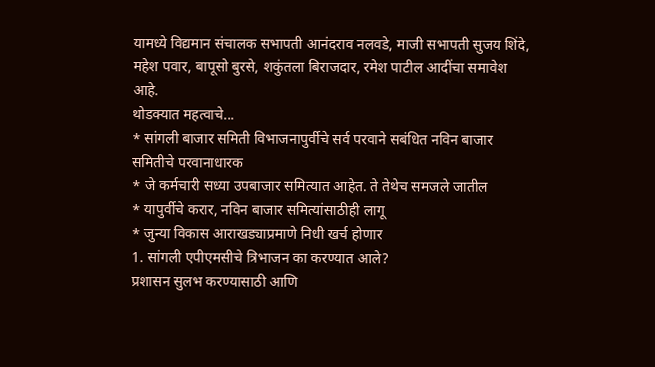यामध्ये विद्यमान संचालक सभापती आनंदराव नलवडे, माजी सभापती सुजय शिंदे, महेश पवार, बापूसो बुरसे, शकुंतला बिराजदार, रमेश पाटील आदींचा समावेश आहे.
थोडक्यात महत्वाचे...
* सांगली बाजार समिती विभाजनापुर्वीचे सर्व परवाने सबंधित नविन बाजार समितीचे परवानाधारक
* जे कर्मचारी सध्या उपबाजार समित्यात आहेत. ते तेथेच समजले जातील
* यापुर्वीचे करार, नविन बाजार समित्यांसाठीही लागू
* जुन्या विकास आराखड्याप्रमाणे निधी खर्च होणार
1. सांगली एपीएमसीचे त्रिभाजन का करण्यात आले?
प्रशासन सुलभ करण्यासाठी आणि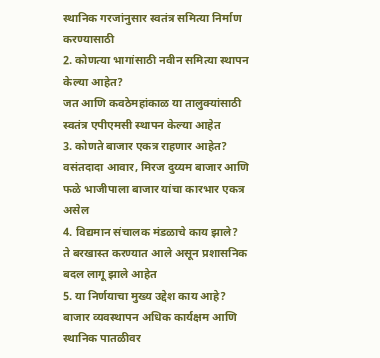स्थानिक गरजांनुसार स्वतंत्र समित्या निर्माण करण्यासाठी
2. कोणत्या भागांसाठी नवीन समित्या स्थापन केल्या आहेत?
जत आणि कवठेमहांकाळ या तालुक्यांसाठी स्वतंत्र एपीएमसी स्थापन केल्या आहेत
3. कोणते बाजार एकत्र राहणार आहेत?
वसंतदादा आवार, मिरज दुय्यम बाजार आणि फळे भाजीपाला बाजार यांचा कारभार एकत्र असेल
4. विद्यमान संचालक मंडळाचे काय झाले?
ते बरखास्त करण्यात आले असून प्रशासनिक बदल लागू झाले आहेत
5. या निर्णयाचा मुख्य उद्देश काय आहे?
बाजार व्यवस्थापन अधिक कार्यक्षम आणि स्थानिक पातळीवर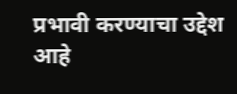प्रभावी करण्याचा उद्देश आहे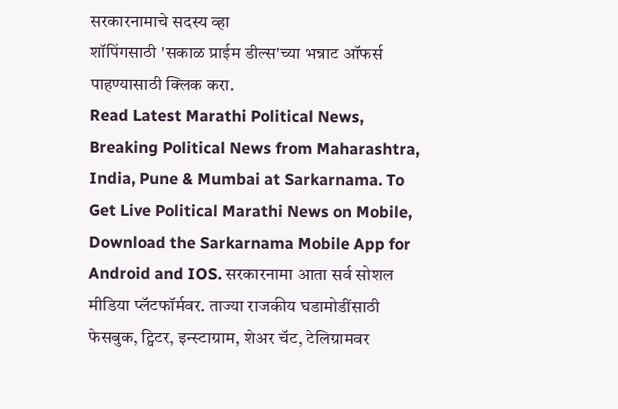सरकारनामाचे सदस्य व्हा
शॉपिंगसाठी 'सकाळ प्राईम डील्स'च्या भन्नाट ऑफर्स पाहण्यासाठी क्लिक करा.
Read Latest Marathi Political News, Breaking Political News from Maharashtra, India, Pune & Mumbai at Sarkarnama. To Get Live Political Marathi News on Mobile, Download the Sarkarnama Mobile App for Android and IOS. सरकारनामा आता सर्व सोशल मीडिया प्लॅटफॉर्मवर. ताज्या राजकीय घडामोडींसाठी फेसबुक, ट्विटर, इन्स्टाग्राम, शेअर चॅट, टेलिग्रामवर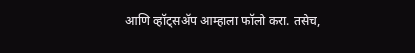आणि व्हॉट्सॲप आम्हाला फॉलो करा. तसेच,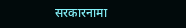सरकारनामा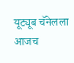यूट्यूब चॅनेलला आजच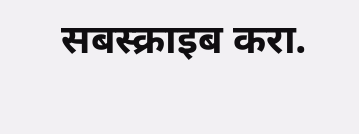सबस्क्राइब करा.